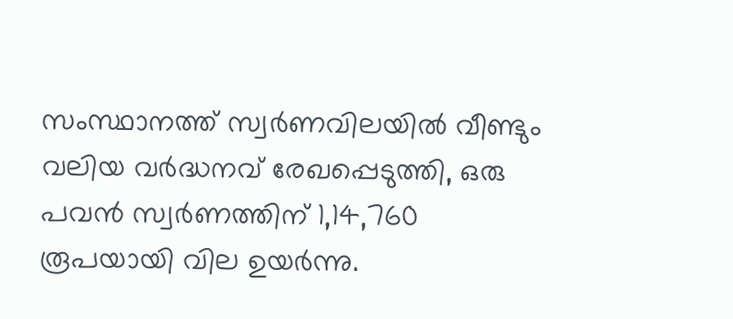സംസ്ഥാനത്ത് സ്വർണവിലയിൽ വീണ്ടും വലിയ വർദ്ധനവ് രേഖപ്പെടുത്തി, ഒരു പവൻ സ്വർണത്തിന് 1,14,760 രൂപയായി വില ഉയർന്നു.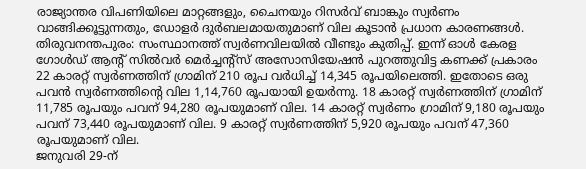രാജ്യാന്തര വിപണിയിലെ മാറ്റങ്ങളും, ചൈനയും റിസർവ് ബാങ്കും സ്വർണം വാങ്ങിക്കൂട്ടുന്നതും, ഡോളർ ദുർബലമായതുമാണ് വില കൂടാൻ പ്രധാന കാരണങ്ങൾ.
തിരുവനന്തപുരം: സംസ്ഥാനത്ത് സ്വർണവിലയിൽ വീണ്ടും കുതിപ്പ്. ഇന്ന് ഓൾ കേരള ഗോൾഡ് ആൻ്റ് സിൽവർ മെർച്ചൻ്റ്സ് അസോസിയേഷൻ പുറത്തുവിട്ട കണക്ക് പ്രകാരം 22 കാരറ്റ് സ്വർണത്തിന് ഗ്രാമിന് 210 രൂപ വർധിച്ച് 14,345 രൂപയിലെത്തി. ഇതോടെ ഒരു പവൻ സ്വർണത്തിന്റെ വില 1,14,760 രൂപയായി ഉയർന്നു. 18 കാരറ്റ് സ്വർണത്തിന് ഗ്രാമിന് 11,785 രൂപയും പവന് 94,280 രൂപയുമാണ് വില. 14 കാരറ്റ് സ്വർണം ഗ്രാമിന് 9,180 രൂപയും പവന് 73,440 രൂപയുമാണ് വില. 9 കാരറ്റ് സ്വർണത്തിന് 5,920 രൂപയും പവന് 47,360 രൂപയുമാണ് വില.
ജനുവരി 29-ന്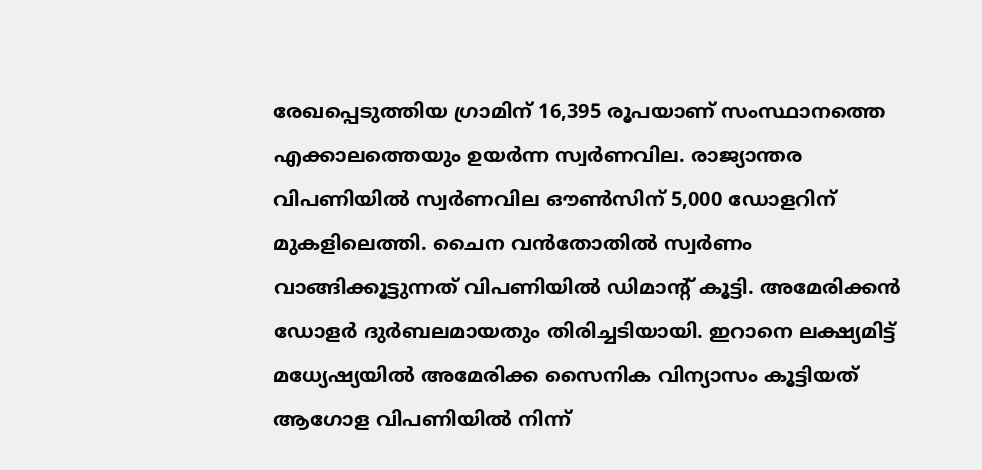രേഖപ്പെടുത്തിയ ഗ്രാമിന് 16,395 രൂപയാണ് സംസ്ഥാനത്തെ എക്കാലത്തെയും ഉയർന്ന സ്വർണവില. രാജ്യാന്തര വിപണിയിൽ സ്വർണവില ഔൺസിന് 5,000 ഡോളറിന് മുകളിലെത്തി. ചൈന വൻതോതിൽ സ്വർണം വാങ്ങിക്കൂട്ടുന്നത് വിപണിയിൽ ഡിമാൻ്റ് കൂട്ടി. അമേരിക്കൻ ഡോളർ ദുർബലമായതും തിരിച്ചടിയായി. ഇറാനെ ലക്ഷ്യമിട്ട് മധ്യേഷ്യയിൽ അമേരിക്ക സൈനിക വിന്യാസം കൂട്ടിയത് ആഗോള വിപണിയിൽ നിന്ന്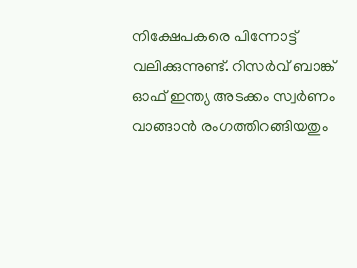നിക്ഷേപകരെ പിന്നോട്ട് വലിക്കുന്നുണ്ട്. റിസർവ് ബാങ്ക് ഓഫ് ഇന്ത്യ അടക്കം സ്വർണം വാങ്ങാൻ രംഗത്തിറങ്ങിയതും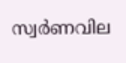സ്വർണവില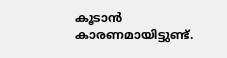കൂടാൻ കാരണമായിട്ടുണ്ട്.